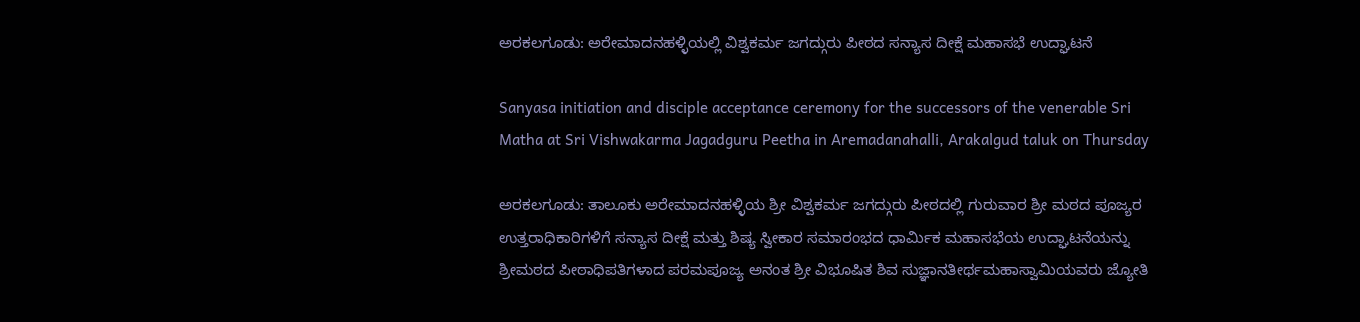ಅರಕಲಗೂಡು: ಅರೇಮಾದನಹಳ್ಳಿಯಲ್ಲಿ ವಿಶ್ವಕರ್ಮ ಜಗದ್ಗುರು ಪೀಠದ ಸನ್ಯಾಸ ದೀಕ್ಷೆ ಮಹಾಸಭೆ ಉದ್ಘಾಟನೆ

Sanyasa initiation and disciple acceptance ceremony for the successors of the venerable Sri Matha at Sri Vishwakarma Jagadguru Peetha in Aremadanahalli, Arakalgud taluk on Thursday

ಅರಕಲಗೂಡು: ತಾಲೂಕು ಅರೇಮಾದನಹಳ್ಳಿಯ ಶ್ರೀ ವಿಶ್ವಕರ್ಮ ಜಗದ್ಗುರು ಪೀಠದಲ್ಲಿ ಗುರುವಾರ ಶ್ರೀ ಮಠದ ಪೂಜ್ಯರ ಉತ್ತರಾಧಿಕಾರಿಗಳಿಗೆ ಸನ್ಯಾಸ ದೀಕ್ಷೆ ಮತ್ತು ಶಿಷ್ಯ ಸ್ವೀಕಾರ ಸಮಾರಂಭದ ಧಾರ್ಮಿಕ ಮಹಾಸಭೆಯ ಉದ್ಘಾಟನೆಯನ್ನು ಶ್ರೀಮಠದ ಪೀಠಾಧಿಪತಿಗಳಾದ ಪರಮಪೂಜ್ಯ ಅನಂತ ಶ್ರೀ ವಿಭೂಷಿತ ಶಿವ ಸುಜ್ಞಾನತೀರ್ಥಮಹಾಸ್ವಾಮಿಯವರು ಜ್ಯೋತಿ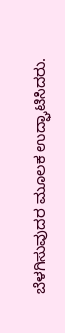ಬೆಳಗಿಸುವುದರ ಮೂಲಕ ಉದ್ಘಾಟಿಸಿದರು.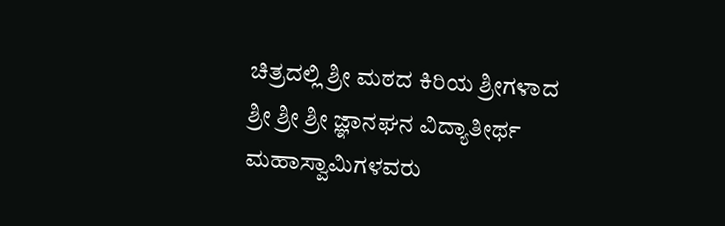ಚಿತ್ರದಲ್ಲಿ ಶ್ರೀ ಮಠದ ಕಿರಿಯ ಶ್ರೀಗಳಾದ ಶ್ರೀ ಶ್ರೀ ಶ್ರೀ ಜ್ಞಾನಘನ ವಿದ್ಯಾತೀರ್ಥ ಮಹಾಸ್ವಾಮಿಗಳವರು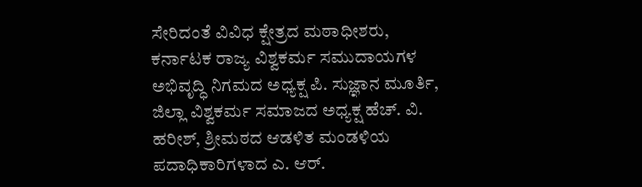ಸೇರಿದಂತೆ ವಿವಿಧ ಕ್ಷೇತ್ರದ ಮಠಾಧೀಶರು, ಕರ್ನಾಟಕ ರಾಜ್ಯ ವಿಶ್ವಕರ್ಮ ಸಮುದಾಯಗಳ ಅಭಿವೃದ್ಧಿ ನಿಗಮದ ಅಧ್ಯಕ್ಷ ಪಿ. ಸುಜ್ಞಾನ ಮೂರ್ತಿ, ಜಿಲ್ಲಾ ವಿಶ್ವಕರ್ಮ ಸಮಾಜದ ಅಧ್ಯಕ್ಷ ಹೆಚ್. ವಿ. ಹರೀಶ್, ಶ್ರೀಮಠದ ಆಡಳಿತ ಮಂಡಳಿಯ ಪದಾಧಿಕಾರಿಗಳಾದ ಎ. ಆರ್.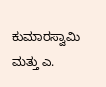ಕುಮಾರಸ್ವಾಮಿ ಮತ್ತು ಎ.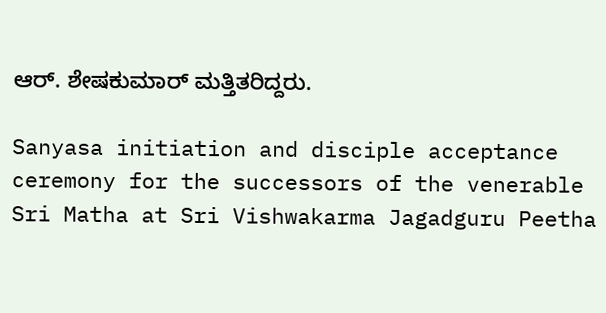ಆರ್. ಶೇಷಕುಮಾರ್ ಮತ್ತಿತರಿದ್ದರು.

Sanyasa initiation and disciple acceptance ceremony for the successors of the venerable Sri Matha at Sri Vishwakarma Jagadguru Peetha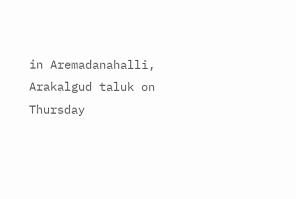in Aremadanahalli, Arakalgud taluk on Thursday